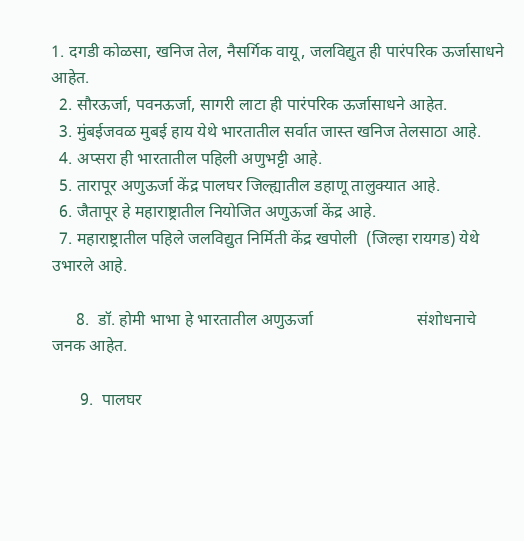1. दगडी कोळसा, खनिज तेल, नैसर्गिक वायू, जलविद्युत ही पारंपरिक ऊर्जासाधने आहेत.
  2. सौरऊर्जा, पवनऊर्जा, सागरी लाटा ही पारंपरिक ऊर्जासाधने आहेत.
  3. मुंबईजवळ मुबई हाय येथे भारतातील सर्वात जास्त खनिज तेलसाठा आहे.
  4. अप्सरा ही भारतातील पहिली अणुभट्टी आहे.
  5. तारापूर अणुऊर्जा केंद्र पालघर जिल्ह्यातील डहाणू तालुक्यात आहे.
  6. जैतापूर हे महाराष्ट्रातील नियोजित अणुऊर्जा केंद्र आहे.
  7. महाराष्ट्रातील पहिले जलविद्युत निर्मिती केंद्र खपोली  (जिल्हा रायगड) येथे उभारले आहे.

      8.  डॉ. होमी भाभा हे भारतातील अणुऊर्जा                         संशोधनाचे  जनक आहेत.

       9.  पालघर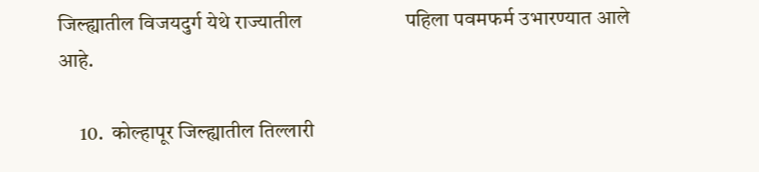जिल्ह्यातील विजयदुर्ग येथे राज्यातील                     पहिला पवमफर्म उभारण्यात आले आहे.

     10.  कोल्हापूर जिल्ह्यातील तिल्लारी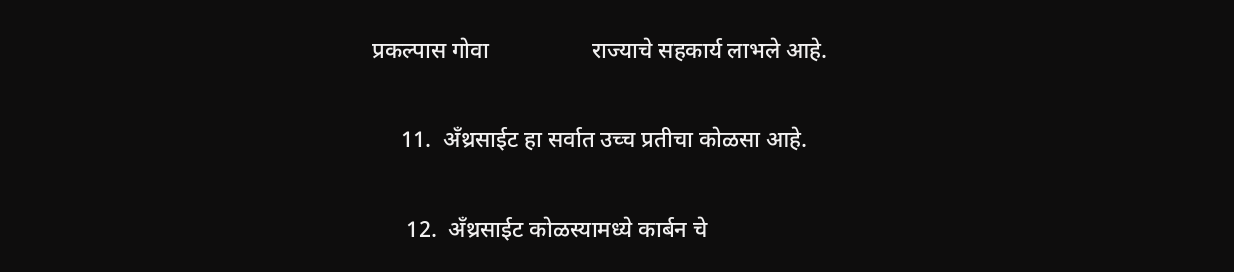प्रकल्पास गोवा                  राज्याचे सहकार्य लाभले आहे.

     11.  अँथ्रसाईट हा सर्वात उच्च प्रतीचा कोळसा आहे.

      12.  अँथ्रसाईट कोळस्यामध्ये कार्बन चे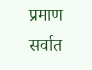प्रमाण           सर्वात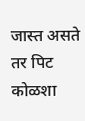जास्त असते तर पिट कोळशा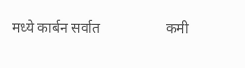मध्ये कार्बन सर्वात                  कमी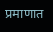प्रमाणात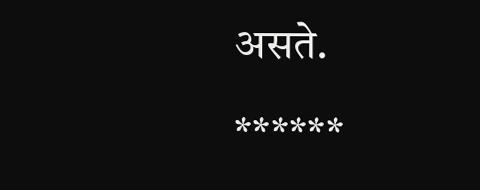असते.

******